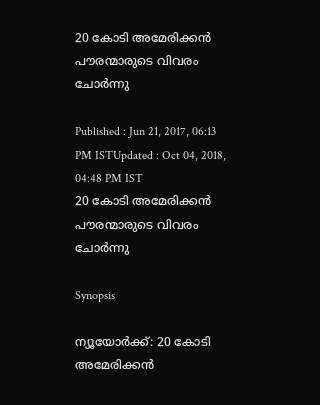20 കോടി അമേരിക്കന്‍ പൗരന്മാരുടെ വിവരം ചോര്‍ന്നു

Published : Jun 21, 2017, 06:13 PM ISTUpdated : Oct 04, 2018, 04:48 PM IST
20 കോടി അമേരിക്കന്‍ പൗരന്മാരുടെ വിവരം ചോര്‍ന്നു

Synopsis

ന്യൂയോര്‍ക്ക്: 20 കോടി അമേരിക്കന്‍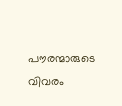പൗരന്മാരുടെ വിവരം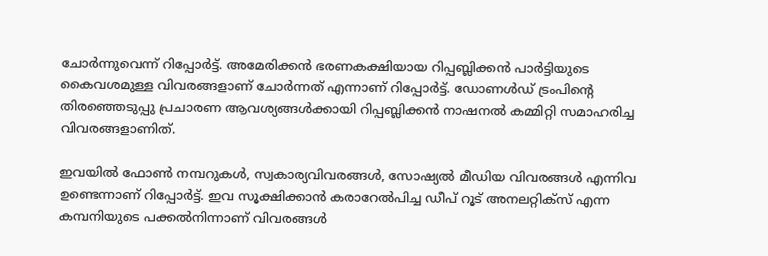ചോര്‍ന്നുവെന്ന് റിപ്പോര്‍ട്ട്. അമേരിക്കന്‍ ഭരണകക്ഷിയായ റിപ്പബ്ലിക്കന്‍ പാര്‍ട്ടിയുടെ കൈവശമുള്ള വിവരങ്ങളാണ് ചോര്‍ന്നത് എന്നാണ് റിപ്പോര്‍ട്ട്. ഡോണൾ‍ഡ് ട്രംപിന്റെ തിരഞ്ഞെടുപ്പു പ്രചാരണ ആവശ്യങ്ങൾക്കായി റിപ്പബ്ലിക്കൻ നാഷനൽ കമ്മിറ്റി സമാഹരിച്ച വിവരങ്ങളാണിത്.

ഇവയില്‍ ഫോണ്‍ നമ്പറുകള്‍, സ്വകാര്യവിവരങ്ങള്‍, സോഷ്യല്‍ മീഡിയ വിവരങ്ങള്‍ എന്നിവ ഉണ്ടെന്നാണ് റിപ്പോര്‍ട്ട്. ഇവ സൂക്ഷിക്കാൻ കരാറേൽപിച്ച ഡീപ് റൂട് അനലറ്റിക്സ് എന്ന കമ്പനിയുടെ പക്കൽനിന്നാണ് വിവരങ്ങള്‍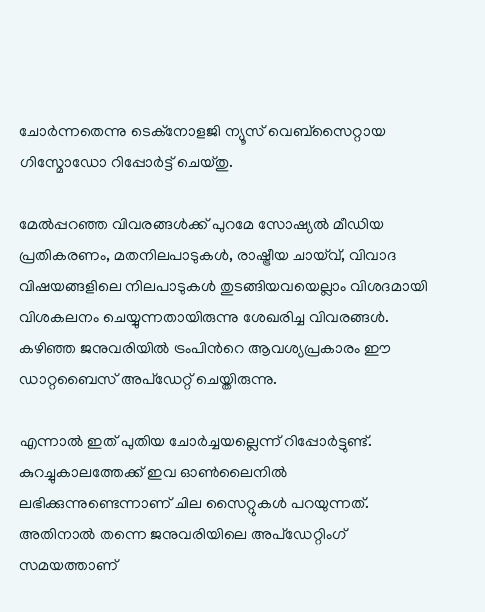ചോർന്നതെന്നു ടെക്നോളജി ന്യൂസ് വെബ്സൈറ്റായ ഗിസ്മോഡോ റിപ്പോർട്ട് ചെയ്തു.

മേല്‍പ്പറഞ്ഞ വിവരങ്ങള്‍ക്ക് പുറമേ സോഷ്യല്‍ മീഡിയ പ്രതികരണം, മതനിലപാടുകൾ, രാഷ്ട്രീയ ചായ്‌വ്, വിവാദ വിഷയങ്ങളിലെ നിലപാടുകൾ തുടങ്ങിയവയെല്ലാം വിശദമായി വിശകലനം ചെയ്യുന്നതായിരുന്നു ശേഖരിച്ച വിവരങ്ങള്‍. കഴിഞ്ഞ ജനുവരിയില്‍ ട്രംപിന്‍റെ ആവശ്യപ്രകാരം ഈ ഡാറ്റബൈസ് അപ്ഡേറ്റ് ചെയ്തിരുന്നു.

എന്നാല്‍ ഇത് പുതിയ ചോര്‍ച്ചയല്ലെന്ന് റിപ്പോര്‍ട്ടുണ്ട്. കുറച്ചുകാലത്തേക്ക് ഇവ ഓൺലൈനിൽ ലഭിക്കുന്നുണ്ടെന്നാണ് ചില സൈറ്റുകള്‍ പറയുന്നത്. അതിനാല്‍ തന്നെ ജനുവരിയിലെ അപ്ഡേറ്റിംഗ് സമയത്താണ്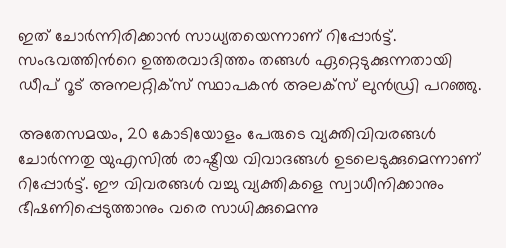ഇത് ചോര്‍ന്നിരിക്കാന്‍ സാധ്യതയെന്നാണ് റിപ്പോര്‍ട്ട്. സംഭവത്തിന്‍റെ ഉത്തരവാദിത്തം തങ്ങൾ ഏറ്റെടുക്കുന്നതായി ഡീപ് റൂട് അനലറ്റിക്സ് സ്ഥാപകൻ അലക്സ് ലുൻഡ്രി പറഞ്ഞു.

അതേസമയം, 20 കോടിയോളം പേരുടെ വ്യക്തിവിവരങ്ങൾ ചോർന്നതു യുഎസിൽ രാഷ്ട്രീയ വിവാദങ്ങള്‍ ഉടലെടുക്കുമെന്നാണ് റിപ്പോര്‍ട്ട്. ഈ വിവരങ്ങൾ വച്ചു വ്യക്തികളെ സ്വാധീനിക്കാനും ഭീഷണിപ്പെടുത്താനും വരെ സാധിക്കുമെന്നു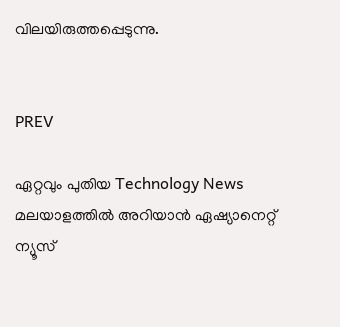വിലയിരുത്തപ്പെടുന്നു.


PREV

ഏറ്റവും പുതിയ Technology News മലയാളത്തിൽ അറിയാൻ ഏഷ്യാനെറ്റ് ന്യൂസ്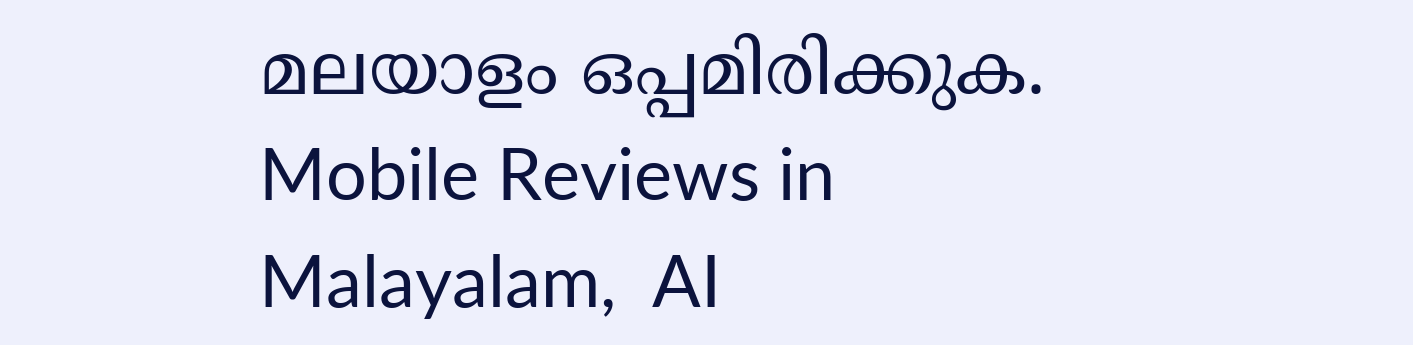മലയാളം ഒപ്പമിരിക്കുക. Mobile Reviews in Malayalam,  AI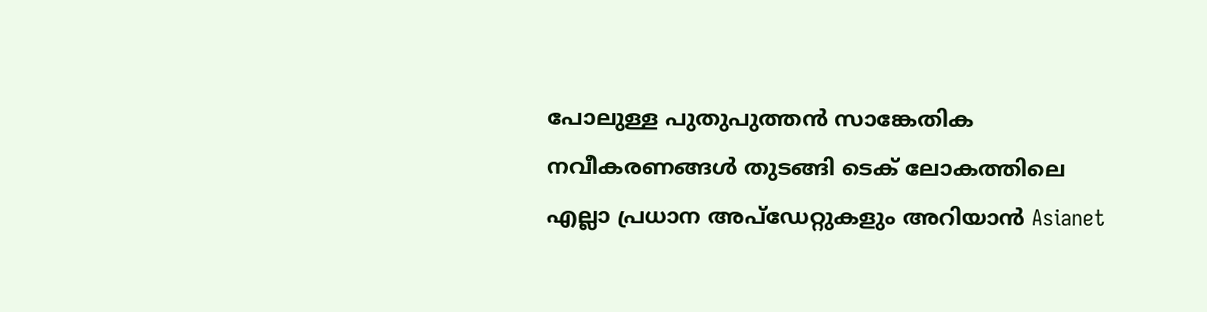പോലുള്ള പുതുപുത്തൻ സാങ്കേതിക നവീകരണങ്ങൾ തുടങ്ങി ടെക് ലോകത്തിലെ എല്ലാ പ്രധാന അപ്‌ഡേറ്റുകളും അറിയാൻ Asianet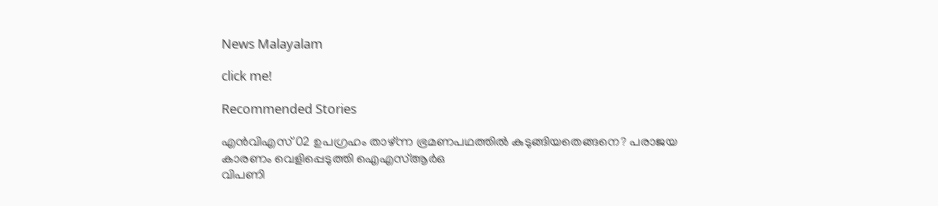News Malayalam

click me!

Recommended Stories

എൻവിഎസ് 02 ഉപഗ്രഹം താഴ്ന്ന ഭ്രമണപഥത്തിൽ കുടുങ്ങിയതെങ്ങനെ? പരാജയ കാരണം വെളിപ്പെടുത്തി ഐഎസ്ആർഒ
വിപണി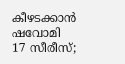കീഴടക്കാൻ ഷവോമി 17 സീരീസ്;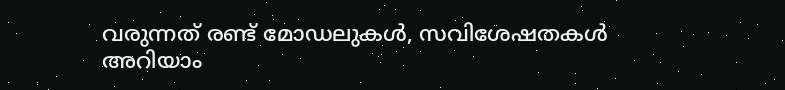വരുന്നത് രണ്ട് മോഡലുകൾ, സവിശേഷതകൾ അറിയാം